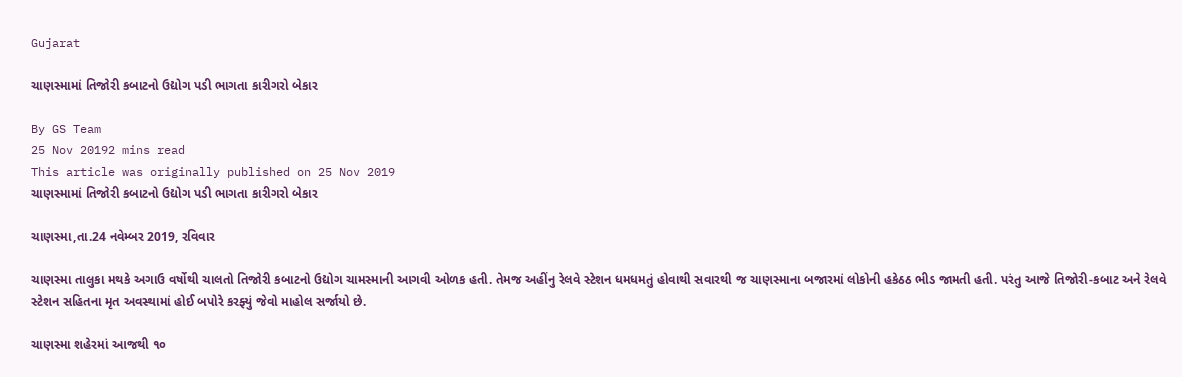Gujarat

ચાણસ્મામાં તિજોરી કબાટનો ઉદ્યોગ પડી ભાગતા કારીગરો બેકાર

By GS Team
25 Nov 20192 mins read
This article was originally published on 25 Nov 2019
ચાણસ્મામાં તિજોરી કબાટનો ઉદ્યોગ પડી ભાગતા કારીગરો બેકાર

ચાણસ્મા,તા.24 નવેમ્બર 2019, રવિવાર

ચાણસ્મા તાલુકા મથકે અગાઉ વર્ષોથી ચાલતો તિજોરી કબાટનો ઉદ્યોગ ચામસ્માની આગવી ઓળક હતી. તેમજ અહીંનુ રેલવે સ્ટેશન ધમધમતું હોવાથી સવારથી જ ચાણસ્માના બજારમાં લોકોની હકેઠઠ ભીડ જામતી હતી. પરંતુ આજે તિજોરી-કબાટ અને રેલવે સ્ટેશન સહિતના મૃત અવસ્થામાં હોઈ બપોરે કરફ્યું જેવો માહોલ સર્જાયો છે.

ચાણસ્મા શહેરમાં આજથી ૧૦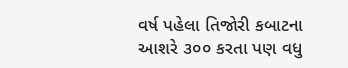વર્ષ પહેલા તિજોરી કબાટના આશરે ૩૦૦ કરતા પણ વધુ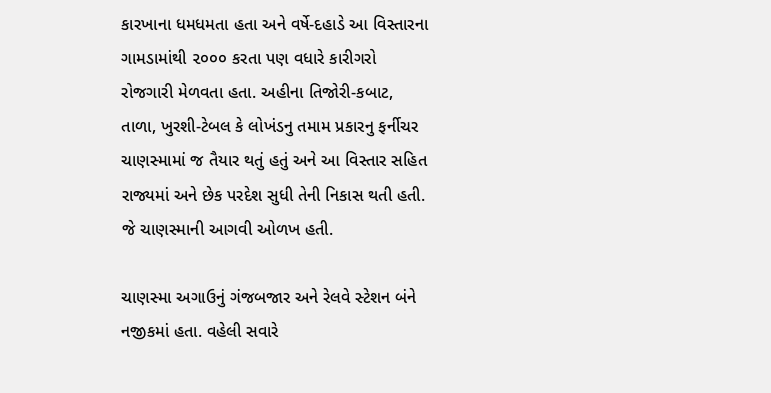કારખાના ધમધમતા હતા અને વર્ષે-દહાડે આ વિસ્તારના ગામડામાંથી ૨૦૦૦ કરતા પણ વધારે કારીગરો રોજગારી મેળવતા હતા. અહીના તિજોરી-કબાટ, તાળા, ખુરશી-ટેબલ કે લોખંડનુ તમામ પ્રકારનુ ફર્નીચર ચાણસ્મામાં જ તૈયાર થતું હતું અને આ વિસ્તાર સહિત રાજ્યમાં અને છેક પરદેશ સુધી તેની નિકાસ થતી હતી. જે ચાણસ્માની આગવી ઓળખ હતી.

ચાણસ્મા અગાઉનું ગંજબજાર અને રેલવે સ્ટેશન બંને નજીકમાં હતા. વહેલી સવારે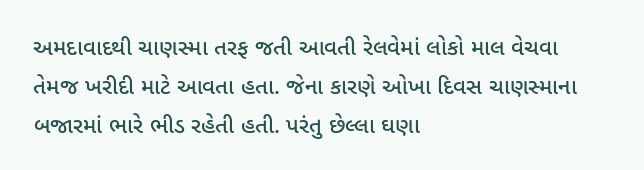અમદાવાદથી ચાણસ્મા તરફ જતી આવતી રેલવેમાં લોકો માલ વેચવા તેમજ ખરીદી માટે આવતા હતા. જેના કારણે ઓખા દિવસ ચાણસ્માના બજારમાં ભારે ભીડ રહેતી હતી. પરંતુ છેલ્લા ઘણા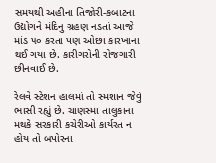સમયથી અહીના તિજોરી-કબાટના ઉદ્યોગને મંદિનુ ગ્રહણ નડતાં આજે માંડ ૫૦ કરતા પણ ઓછા કારખાના થઈ ગયા છે. કારીગરોની રોજગારી છીનવાઈ છે.

રેલવે સ્ટેશન હાલમાં તો સ્મશાન જેવું ભાસી રહ્યું છે. ચાણસ્મા તાલુકાના મથકે સરકારી કચેરીઓ કાર્યરત ન હોય તો બપોરના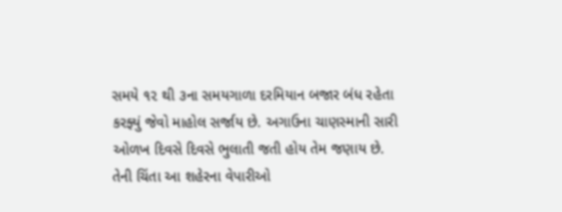સમયે ૧૨ થી ૩ના સમયગાળા દરમિયાન બજાર બંધ રહેતા કરફ્યું જેવો માહોલ સર્જાય છે. અગાઉના ચાણસ્માની સારી ઓળખ દિવસે દિવસે ભુલાતી જતી હોય તેમ જણાય છે. તેની ચિંતા આ શહેરના વેપારીઓ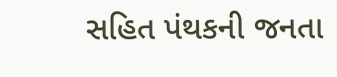સહિત પંથકની જનતા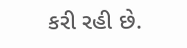કરી રહી છે.